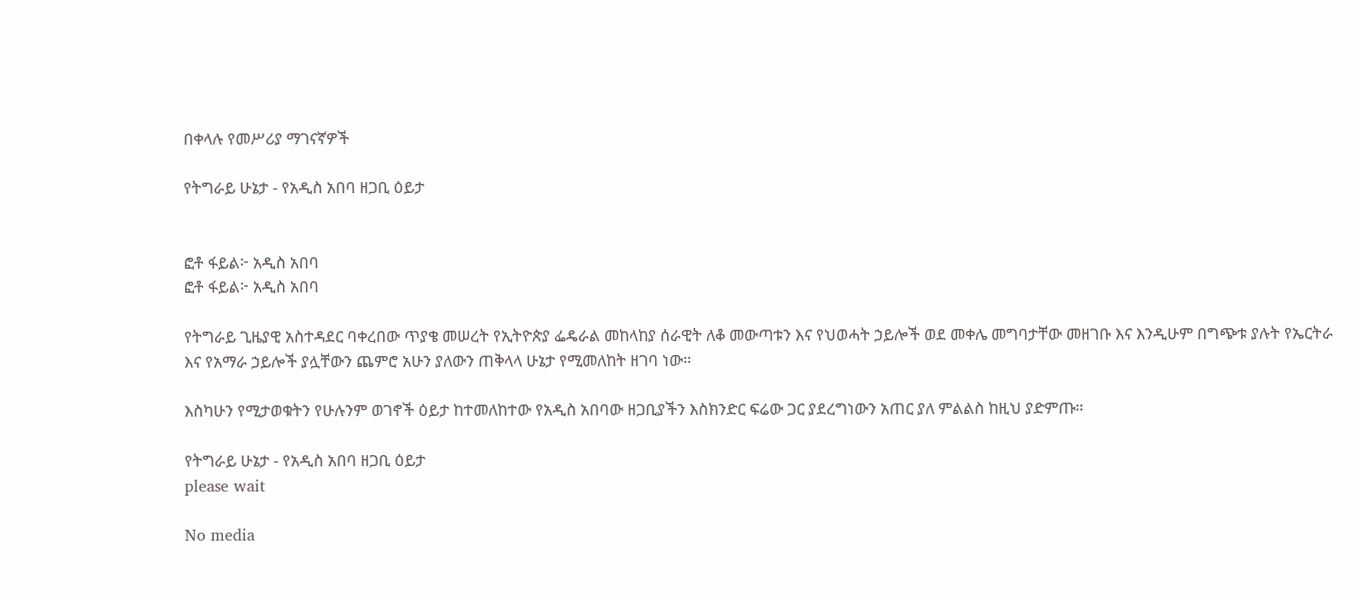በቀላሉ የመሥሪያ ማገናኛዎች

የትግራይ ሁኔታ - የአዲስ አበባ ዘጋቢ ዕይታ


ፎቶ ፋይል፦ አዲስ አበባ
ፎቶ ፋይል፦ አዲስ አበባ

የትግራይ ጊዜያዊ አስተዳደር ባቀረበው ጥያቄ መሠረት የኢትዮጵያ ፌዴራል መከላከያ ሰራዊት ለቆ መውጣቱን እና የህወሓት ኃይሎች ወደ መቀሌ መግባታቸው መዘገቡ እና እንዲሁም በግጭቱ ያሉት የኤርትራ እና የአማራ ኃይሎች ያሏቸውን ጨምሮ አሁን ያለውን ጠቅላላ ሁኔታ የሚመለከት ዘገባ ነው።

እስካሁን የሚታወቁትን የሁሉንም ወገኖች ዕይታ ከተመለከተው የአዲስ አበባው ዘጋቢያችን እስክንድር ፍሬው ጋር ያደረግነውን አጠር ያለ ምልልስ ከዚህ ያድምጡ።

የትግራይ ሁኔታ - የአዲስ አበባ ዘጋቢ ዕይታ
please wait

No media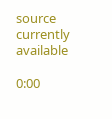source currently available

0:00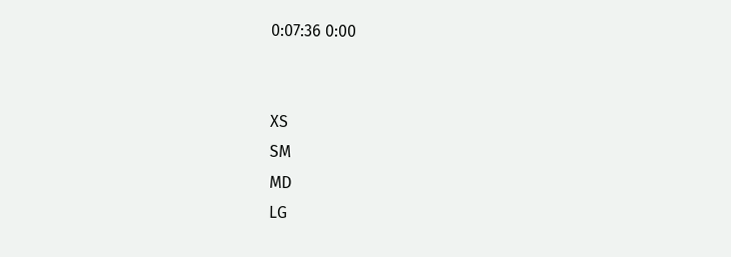0:07:36 0:00


XS
SM
MD
LG